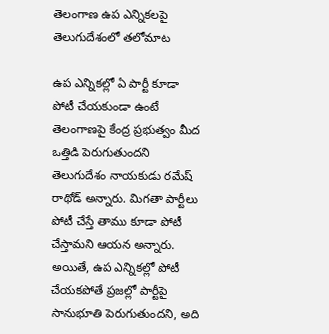తెలంగాణ ఉప ఎన్నికలపై తెలుగుదేశంలో తలోమాట

ఉప ఎన్నికల్లో ఏ పార్టీ కూడా పోటీ చేయకుండా ఉంటే తెలంగాణపై కేంద్ర ప్రభుత్వం మీద ఒత్తిడి పెరుగుతుందని తెలుగుదేశం నాయకుడు రమేష్ రాథోడ్ అన్నారు. మిగతా పార్టీలు పోటీ చేస్తే తాము కూడా పోటీ చేస్తామని ఆయన అన్నారు. అయితే, ఉప ఎన్నికల్లో పోటీ చేయకపోతే ప్రజల్లో పార్టీపై సానుభూతి పెరుగుతుందని, అది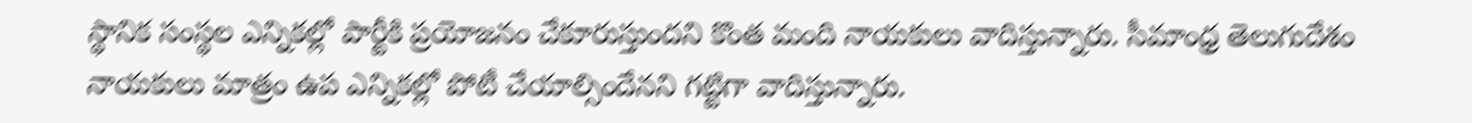స్థానిక సంస్థల ఎన్నికల్లో పార్టీకి ప్రయోజనం చేకూరుస్తుందని కొంత మంది నాయకులు వాదిస్తున్నారు. సీమాంధ్ర తెలుగుదేశం నాయకులు మాత్రం ఉప ఎన్నికల్లో పోటీ చేయాల్సిందేనని గట్టిగా వాదిస్తున్నారు.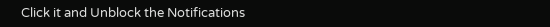Click it and Unblock the Notifications